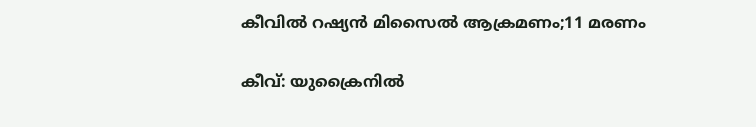കീവില്‍ റഷ്യന്‍ മിസൈല്‍ ആക്രമണം;11 മരണം

കീവ്‌: യുക്രൈനില്‍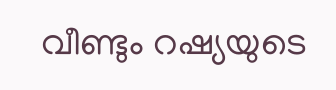വീണ്ടും റഷ്യയുടെ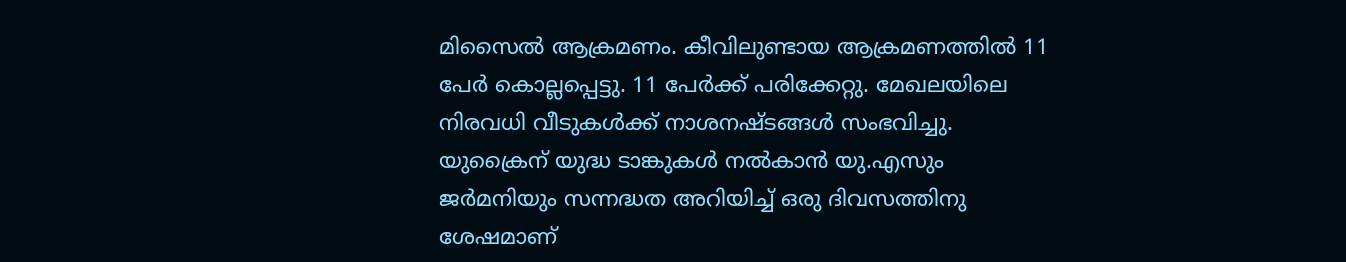മിസൈല്‍ ആക്രമണം. കീവിലുണ്ടായ ആക്രമണത്തില്‍ 11 പേര്‍ കൊല്ലപ്പെട്ടു. 11 പേര്‍ക്ക് പരിക്കേറ്റു. മേഖലയിലെ നിരവധി വീടുകള്‍ക്ക് നാശനഷ്ടങ്ങള്‍ സംഭവിച്ചു. യുക്രൈന് യുദ്ധ ടാങ്കുകള്‍ നല്‍കാന്‍ യു.എസും ജര്‍മനിയും സന്നദ്ധത അറിയിച്ച് ഒരു ദിവസത്തിനു ശേഷമാണ്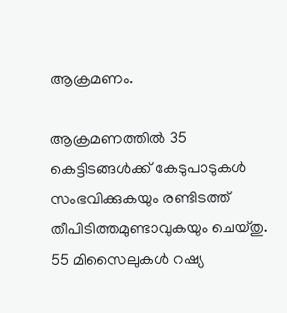ആക്രമണം.

ആക്രമണത്തില്‍ 35 കെട്ടിടങ്ങള്‍ക്ക് കേടുപാടുകള്‍ സംഭവിക്കുകയും രണ്ടിടത്ത് തീപിടിത്തമുണ്ടാവുകയും ചെയ്തു. 55 മിസൈലുകള്‍ റഷ്യ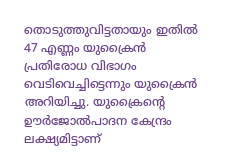തൊടുത്തുവിട്ടതായും ഇതില്‍ 47 എണ്ണം യുക്രൈന്‍ പ്രതിരോധ വിഭാഗം വെടിവെച്ചിട്ടെന്നും യുക്രൈന്‍ അറിയിച്ചു. യുക്രൈന്റെ ഊര്‍ജോല്‍പാദന കേന്ദ്രം ലക്ഷ്യമിട്ടാണ്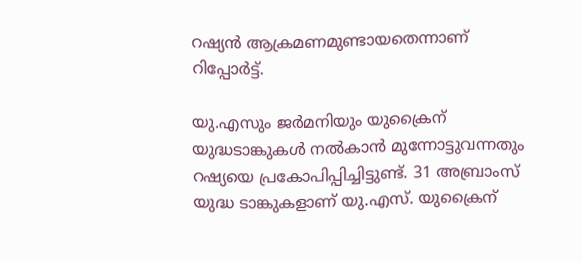റഷ്യന്‍ ആക്രമണമുണ്ടായതെന്നാണ് റിപ്പോർട്ട്.

യു.എസും ജര്‍മനിയും യുക്രൈന് യുദ്ധടാങ്കുകള്‍ നല്‍കാന്‍ മുന്നോട്ടുവന്നതും റഷ്യയെ പ്രകോപിപ്പിച്ചിട്ടുണ്ട്. 31 അബ്രാംസ് യുദ്ധ ടാങ്കുകളാണ് യു.എസ്. യുക്രൈന്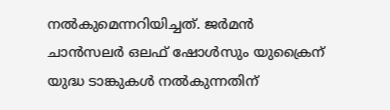നല്‍കുമെന്നറിയിച്ചത്. ജര്‍മന്‍ ചാന്‍സലര്‍ ഒലഫ് ഷോള്‍സും യുക്രൈന് യുദ്ധ ടാങ്കുകള്‍ നല്‍കുന്നതിന്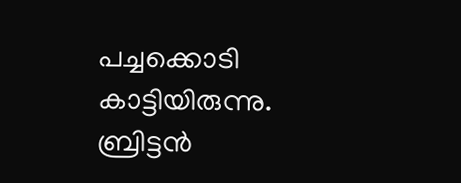പച്ചക്കൊടി കാട്ടിയിരുന്നു. ബ്രിട്ടന്‍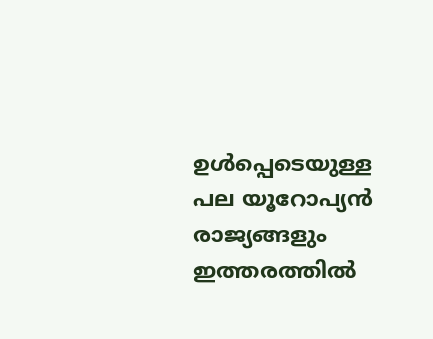ഉള്‍പ്പെടെയുള്ള പല യൂറോപ്യന്‍ രാജ്യങ്ങളും ഇത്തരത്തില്‍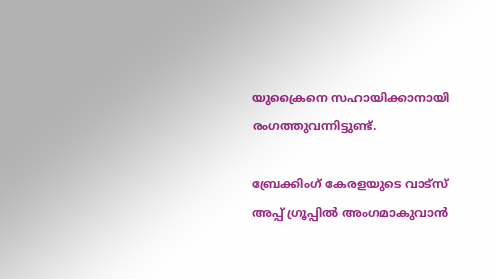യുക്രൈനെ സഹായിക്കാനായി രംഗത്തുവന്നിട്ടുണ്ട്.

ബ്രേക്കിംഗ് കേരളയുടെ വാട്സ് അപ്പ് ഗ്രൂപ്പിൽ അംഗമാകുവാൻ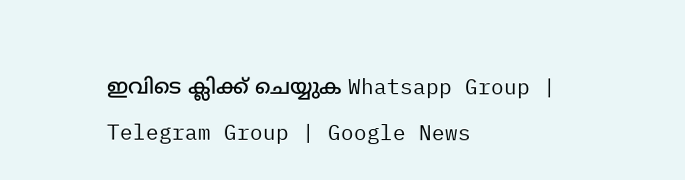ഇവിടെ ക്ലിക്ക് ചെയ്യുക Whatsapp Group | Telegram Group | Google News